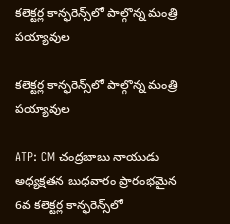కలెక్టర్ల కాన్ఫరెన్స్‌లో పాల్గొన్న మంత్రి పయ్యావుల

కలెక్టర్ల కాన్ఫరెన్స్‌లో పాల్గొన్న మంత్రి పయ్యావుల

ATP: CM చంద్రబాబు నాయుడు అధ్యక్షతన బుధవారం ప్రారంభమైన 6వ కలెక్టర్ల కాన్ఫరెన్స్‌లో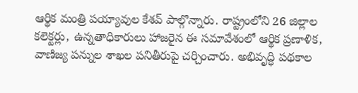ఆర్థిక మంత్రి పయ్యావుల కేశవ్ పాల్గొన్నారు. రాష్ట్రంలోని 26 జిల్లాల కలెక్టర్లు, ఉన్నతాధికారులు హాజరైన ఈ సమావేశంలో ఆర్థిక ప్రణాళిక, వాణిజ్య పన్నుల శాఖల పనితీరుపై చర్చించారు. అభివృద్ధి పథకాల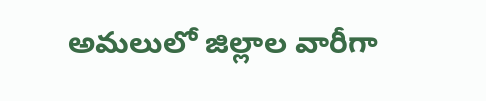అమలులో జిల్లాల వారీగా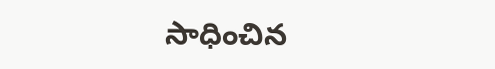సాధించిన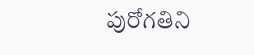పురోగతిని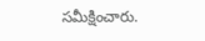సమీక్షించారు.